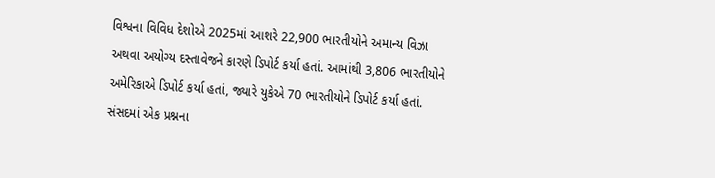વિશ્વના વિવિધ દેશોએ 2025માં આશરે 22,900 ભારતીયોને અમાન્ય વિઝા અથવા અયોગ્ય દસ્તાવેજને કારણે ડિપોર્ટ કર્યા હતાં. આમાંથી 3,806 ભારતીયોને અમેરિકાએ ડિપોર્ટ કર્યા હતાં, જ્યારે યુકેએ 70 ભારતીયોને ડિપોર્ટ કર્યા હતાં.
સંસદમાં એક પ્રશ્નના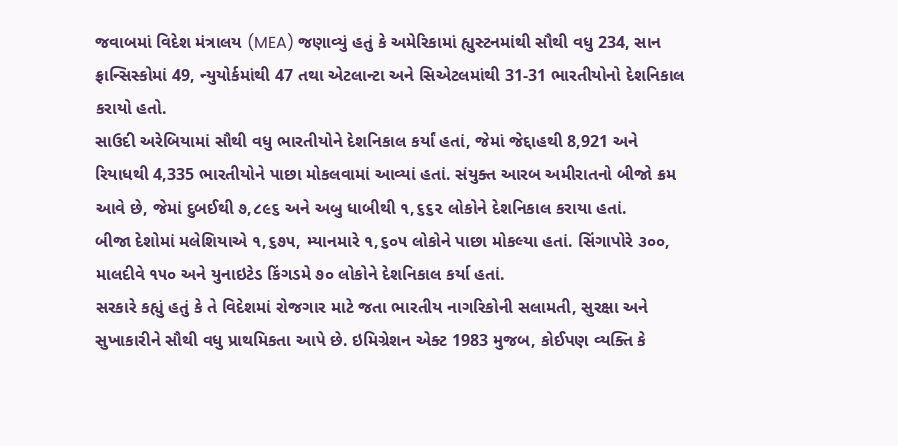જવાબમાં વિદેશ મંત્રાલય (MEA) જણાવ્યું હતું કે અમેરિકામાં હ્યુસ્ટનમાંથી સૌથી વધુ 234, સાન ફ્રાન્સિસ્કોમાં 49, ન્યુયોર્કમાંથી 47 તથા એટલાન્ટા અને સિએટલમાંથી 31-31 ભારતીયોનો દેશનિકાલ કરાયો હતો.
સાઉદી અરેબિયામાં સૌથી વધુ ભારતીયોને દેશનિકાલ કર્યાં હતાં, જેમાં જેદ્દાહથી 8,921 અને રિયાધથી 4,335 ભારતીયોને પાછા મોકલવામાં આવ્યાં હતાં. સંયુક્ત આરબ અમીરાતનો બીજો ક્રમ આવે છે, જેમાં દુબઈથી ૭,૮૯૬ અને અબુ ધાબીથી ૧,૬૬૨ લોકોને દેશનિકાલ કરાયા હતાં.
બીજા દેશોમાં મલેશિયાએ ૧,૬૭૫, મ્યાનમારે ૧,૬૦૫ લોકોને પાછા મોકલ્યા હતાં. સિંગાપોરે ૩૦૦, માલદીવે ૧૫૦ અને યુનાઇટેડ કિંગડમે ૭૦ લોકોને દેશનિકાલ કર્યા હતાં.
સરકારે કહ્યું હતું કે તે વિદેશમાં રોજગાર માટે જતા ભારતીય નાગરિકોની સલામતી, સુરક્ષા અને સુખાકારીને સૌથી વધુ પ્રાથમિકતા આપે છે. ઇમિગ્રેશન એક્ટ 1983 મુજબ, કોઈપણ વ્યક્તિ કે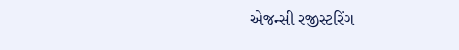એજન્સી રજીસ્ટરિંગ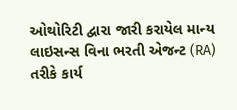ઓથોરિટી દ્વારા જારી કરાયેલ માન્ય લાઇસન્સ વિના ભરતી એજન્ટ (RA) તરીકે કાર્ય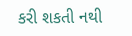કરી શકતી નથી